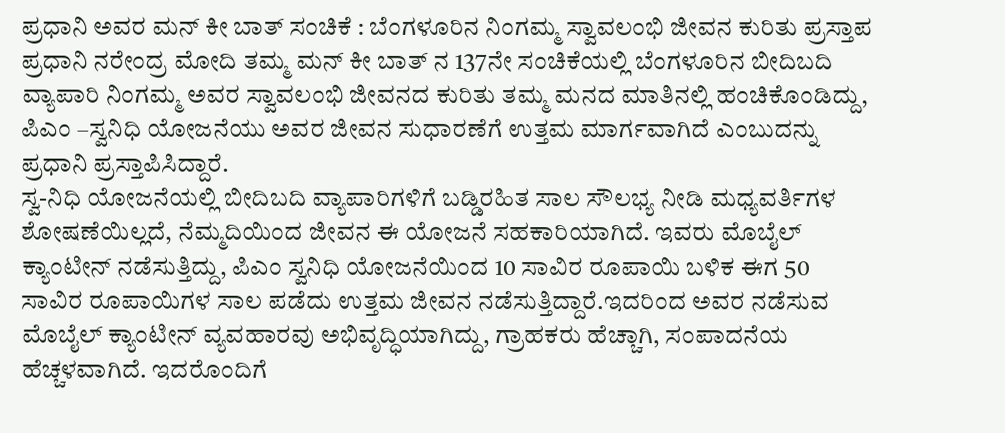ಪ್ರಧಾನಿ ಅವರ ಮನ್ ಕೀ ಬಾತ್ ಸಂಚಿಕೆ : ಬೆಂಗಳೂರಿನ ನಿಂಗಮ್ಮ ಸ್ವಾವಲಂಭಿ ಜೀವನ ಕುರಿತು ಪ್ರಸ್ತಾಪ
ಪ್ರಧಾನಿ ನರೇಂದ್ರ ಮೋದಿ ತಮ್ಮ ಮನ್ ಕೀ ಬಾತ್ ನ 137ನೇ ಸಂಚಿಕೆಯಲ್ಲಿ ಬೆಂಗಳೂರಿನ ಬೀದಿಬದಿ ವ್ಯಾಪಾರಿ ನಿಂಗಮ್ಮ ಅವರ ಸ್ವಾವಲಂಭಿ ಜೀವನದ ಕುರಿತು ತಮ್ಮ ಮನದ ಮಾತಿನಲ್ಲಿ ಹಂಚಿಕೊಂಡಿದ್ದು, ಪಿಎಂ –ಸ್ವನಿಧಿ ಯೋಜನೆಯು ಅವರ ಜೀವನ ಸುಧಾರಣೆಗೆ ಉತ್ತಮ ಮಾರ್ಗವಾಗಿದೆ ಎಂಬುದನ್ನು ಪ್ರಧಾನಿ ಪ್ರಸ್ತಾಪಿಸಿದ್ದಾರೆ.
ಸ್ವ-ನಿಧಿ ಯೋಜನೆಯಲ್ಲಿ ಬೀದಿಬದಿ ವ್ಯಾಪಾರಿಗಳಿಗೆ ಬಡ್ಡಿರಹಿತ ಸಾಲ ಸೌಲಭ್ಯ ನೀಡಿ ಮಧ್ಯವರ್ತಿಗಳ ಶೋಷಣೆಯಿಲ್ಲದೆ, ನೆಮ್ಮದಿಯಿಂದ ಜೀವನ ಈ ಯೋಜನೆ ಸಹಕಾರಿಯಾಗಿದೆ. ಇವರು ಮೊಬೈಲ್ ಕ್ಯಾಂಟೀನ್ ನಡೆಸುತ್ತಿದ್ದು, ಪಿಎಂ ಸ್ವನಿಧಿ ಯೋಜನೆಯಿಂದ 10 ಸಾವಿರ ರೂಪಾಯಿ ಬಳಿಕ ಈಗ 50 ಸಾವಿರ ರೂಪಾಯಿಗಳ ಸಾಲ ಪಡೆದು ಉತ್ತಮ ಜೀವನ ನಡೆಸುತ್ತಿದ್ದಾರೆ.ಇದರಿಂದ ಅವರ ನಡೆಸುವ ಮೊಬೈಲ್ ಕ್ಯಾಂಟೀನ್ ವ್ಯವಹಾರವು ಅಭಿವೃದ್ಧಿಯಾಗಿದ್ದು, ಗ್ರಾಹಕರು ಹೆಚ್ಚಾಗಿ, ಸಂಪಾದನೆಯ ಹೆಚ್ಚಳವಾಗಿದೆ. ಇದರೊಂದಿಗೆ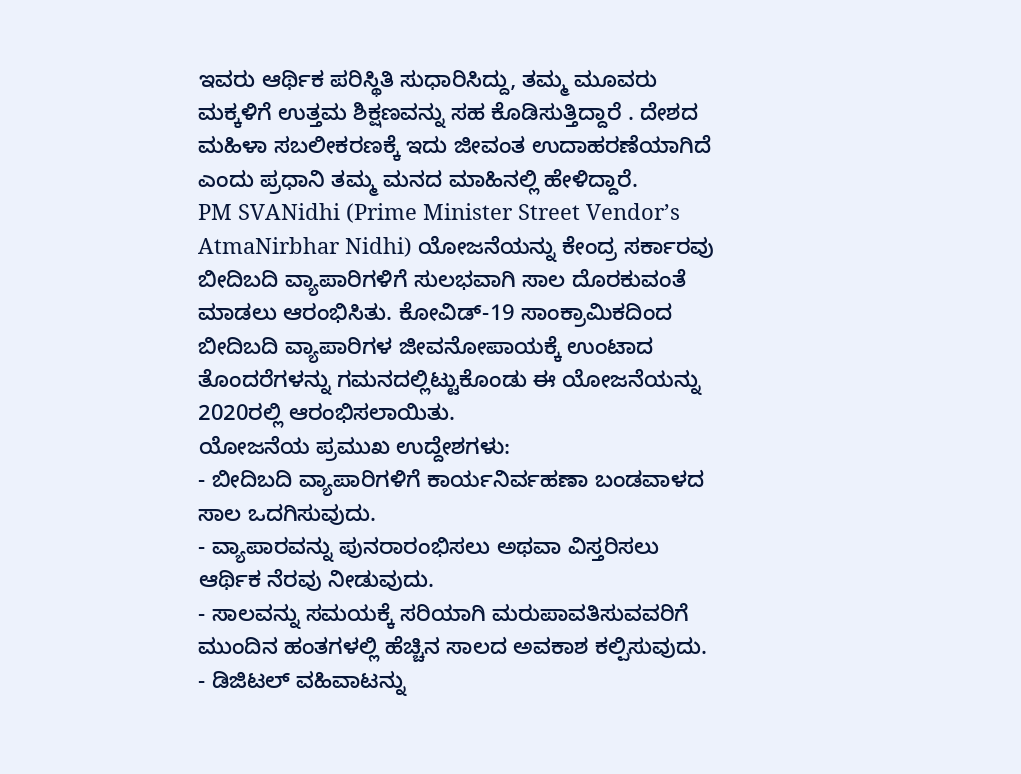ಇವರು ಆರ್ಥಿಕ ಪರಿಸ್ಥಿತಿ ಸುಧಾರಿಸಿದ್ದು, ತಮ್ಮ ಮೂವರು ಮಕ್ಕಳಿಗೆ ಉತ್ತಮ ಶಿಕ್ಷಣವನ್ನು ಸಹ ಕೊಡಿಸುತ್ತಿದ್ದಾರೆ . ದೇಶದ ಮಹಿಳಾ ಸಬಲೀಕರಣಕ್ಕೆ ಇದು ಜೀವಂತ ಉದಾಹರಣೆಯಾಗಿದೆ ಎಂದು ಪ್ರಧಾನಿ ತಮ್ಮ ಮನದ ಮಾಹಿನಲ್ಲಿ ಹೇಳಿದ್ದಾರೆ.
PM SVANidhi (Prime Minister Street Vendor’s AtmaNirbhar Nidhi) ಯೋಜನೆಯನ್ನು ಕೇಂದ್ರ ಸರ್ಕಾರವು ಬೀದಿಬದಿ ವ್ಯಾಪಾರಿಗಳಿಗೆ ಸುಲಭವಾಗಿ ಸಾಲ ದೊರಕುವಂತೆ ಮಾಡಲು ಆರಂಭಿಸಿತು. ಕೋವಿಡ್-19 ಸಾಂಕ್ರಾಮಿಕದಿಂದ ಬೀದಿಬದಿ ವ್ಯಾಪಾರಿಗಳ ಜೀವನೋಪಾಯಕ್ಕೆ ಉಂಟಾದ ತೊಂದರೆಗಳನ್ನು ಗಮನದಲ್ಲಿಟ್ಟುಕೊಂಡು ಈ ಯೋಜನೆಯನ್ನು 2020ರಲ್ಲಿ ಆರಂಭಿಸಲಾಯಿತು.
ಯೋಜನೆಯ ಪ್ರಮುಖ ಉದ್ದೇಶಗಳು:
- ಬೀದಿಬದಿ ವ್ಯಾಪಾರಿಗಳಿಗೆ ಕಾರ್ಯನಿರ್ವಹಣಾ ಬಂಡವಾಳದ ಸಾಲ ಒದಗಿಸುವುದು.
- ವ್ಯಾಪಾರವನ್ನು ಪುನರಾರಂಭಿಸಲು ಅಥವಾ ವಿಸ್ತರಿಸಲು ಆರ್ಥಿಕ ನೆರವು ನೀಡುವುದು.
- ಸಾಲವನ್ನು ಸಮಯಕ್ಕೆ ಸರಿಯಾಗಿ ಮರುಪಾವತಿಸುವವರಿಗೆ ಮುಂದಿನ ಹಂತಗಳಲ್ಲಿ ಹೆಚ್ಚಿನ ಸಾಲದ ಅವಕಾಶ ಕಲ್ಪಿಸುವುದು.
- ಡಿಜಿಟಲ್ ವಹಿವಾಟನ್ನು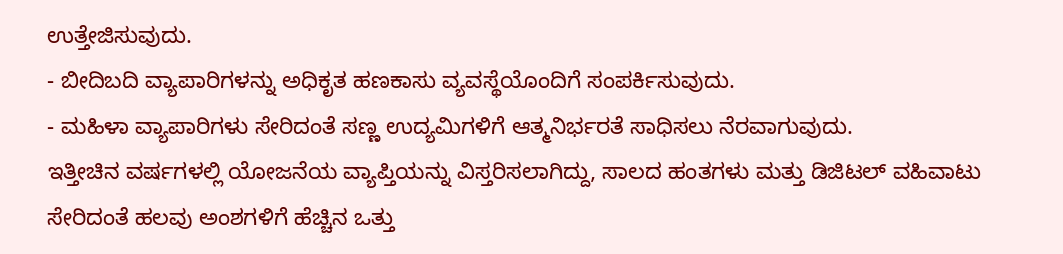ಉತ್ತೇಜಿಸುವುದು.
- ಬೀದಿಬದಿ ವ್ಯಾಪಾರಿಗಳನ್ನು ಅಧಿಕೃತ ಹಣಕಾಸು ವ್ಯವಸ್ಥೆಯೊಂದಿಗೆ ಸಂಪರ್ಕಿಸುವುದು.
- ಮಹಿಳಾ ವ್ಯಾಪಾರಿಗಳು ಸೇರಿದಂತೆ ಸಣ್ಣ ಉದ್ಯಮಿಗಳಿಗೆ ಆತ್ಮನಿರ್ಭರತೆ ಸಾಧಿಸಲು ನೆರವಾಗುವುದು.
ಇತ್ತೀಚಿನ ವರ್ಷಗಳಲ್ಲಿ ಯೋಜನೆಯ ವ್ಯಾಪ್ತಿಯನ್ನು ವಿಸ್ತರಿಸಲಾಗಿದ್ದು, ಸಾಲದ ಹಂತಗಳು ಮತ್ತು ಡಿಜಿಟಲ್ ವಹಿವಾಟು ಸೇರಿದಂತೆ ಹಲವು ಅಂಶಗಳಿಗೆ ಹೆಚ್ಚಿನ ಒತ್ತು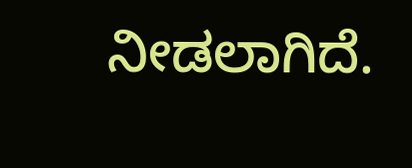ನೀಡಲಾಗಿದೆ.